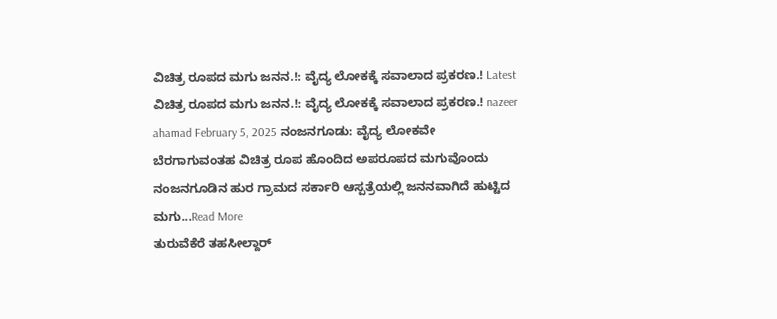ವಿಚಿತ್ರ ರೂಪದ ಮಗು ಜನನ.!: ವೈದ್ಯ ಲೋಕಕ್ಕೆ ಸವಾಲಾದ ಪ್ರಕರಣ.! Latest ವಿಚಿತ್ರ ರೂಪದ ಮಗು ಜನನ.!: ವೈದ್ಯ ಲೋಕಕ್ಕೆ ಸವಾಲಾದ ಪ್ರಕರಣ.! nazeer ahamad February 5, 2025 ನಂಜನಗೂಡು: ವೈದ್ಯ ಲೋಕವೇ ಬೆರಗಾಗುವಂತಹ ವಿಚಿತ್ರ ರೂಪ ಹೊಂದಿದ ಅಪರೂಪದ ಮಗುವೊಂದು ನಂಜನಗೂಡಿನ ಹುರ ಗ್ರಾಮದ ಸರ್ಕಾರಿ ಆಸ್ಪತ್ರೆಯಲ್ಲಿ ಜನನವಾಗಿದೆ ಹುಟ್ಟಿದ ಮಗು...Read More
ತುರುವೆಕೆರೆ ತಹಸೀಲ್ದಾರ್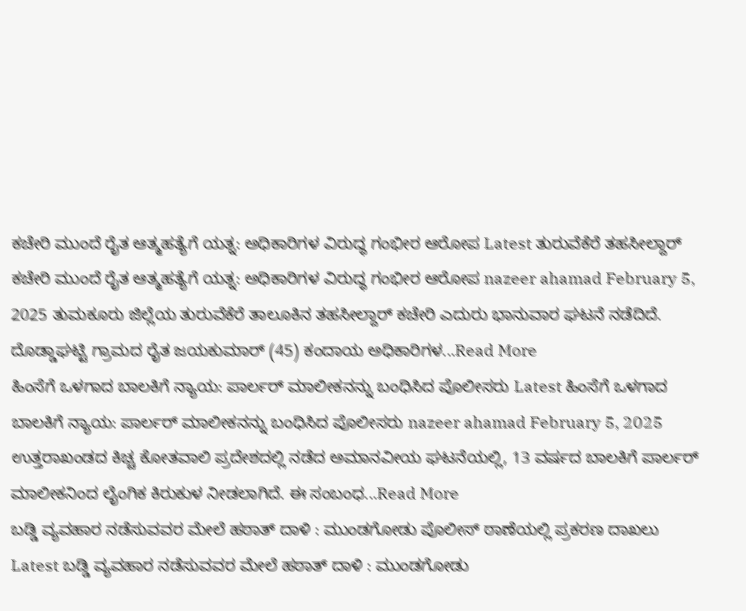ಕಚೇರಿ ಮುಂದೆ ರೈತ ಆತ್ಮಹತ್ಯೆಗೆ ಯತ್ನ: ಅಧಿಕಾರಿಗಳ ವಿರುದ್ಧ ಗಂಭೀರ ಆರೋಪ Latest ತುರುವೆಕೆರೆ ತಹಸೀಲ್ದಾರ್ ಕಚೇರಿ ಮುಂದೆ ರೈತ ಆತ್ಮಹತ್ಯೆಗೆ ಯತ್ನ: ಅಧಿಕಾರಿಗಳ ವಿರುದ್ಧ ಗಂಭೀರ ಆರೋಪ nazeer ahamad February 5, 2025 ತುಮಕೂರು ಜಿಲ್ಲೆಯ ತುರುವೆಕೆರೆ ತಾಲೂಕಿನ ತಹಸೀಲ್ದಾರ್ ಕಚೇರಿ ಎದುರು ಭಾನುವಾರ ಘಟನೆ ನಡೆದಿದೆ. ದೊಡ್ಡಾಘಟ್ಟಿ ಗ್ರಾಮದ ರೈತ ಜಯಕುಮಾರ್ (45) ಕಂದಾಯ ಅಧಿಕಾರಿಗಳ...Read More
ಹಿಂಸೆಗೆ ಒಳಗಾದ ಬಾಲಕಿಗೆ ನ್ಯಾಯ: ಪಾರ್ಲರ್ ಮಾಲೀಕನನ್ನು ಬಂಧಿಸಿದ ಪೊಲೀಸರು Latest ಹಿಂಸೆಗೆ ಒಳಗಾದ ಬಾಲಕಿಗೆ ನ್ಯಾಯ: ಪಾರ್ಲರ್ ಮಾಲೀಕನನ್ನು ಬಂಧಿಸಿದ ಪೊಲೀಸರು nazeer ahamad February 5, 2025 ಉತ್ತರಾಖಂಡದ ಕಿಚ್ಚ ಕೋತವಾಲಿ ಪ್ರದೇಶದಲ್ಲಿ ನಡೆದ ಅಮಾನವೀಯ ಘಟನೆಯಲ್ಲಿ, 13 ವರ್ಷದ ಬಾಲಕಿಗೆ ಪಾರ್ಲರ್ ಮಾಲೀಕನಿಂದ ಲೈಂಗಿಕ ಕಿರುಕುಳ ನೀಡಲಾಗಿದೆ. ಈ ಸಂಬಂಧ...Read More
ಬಡ್ಡಿ ವ್ಯವಹಾರ ನಡೆಸುವವರ ಮೇಲೆ ಹಠಾತ್ ದಾಳಿ : ಮುಂಡಗೋಡು ಪೊಲೀಸ್ ಠಾಣೆಯಲ್ಲಿ ಪ್ರಕರಣ ದಾಖಲು Latest ಬಡ್ಡಿ ವ್ಯವಹಾರ ನಡೆಸುವವರ ಮೇಲೆ ಹಠಾತ್ ದಾಳಿ : ಮುಂಡಗೋಡು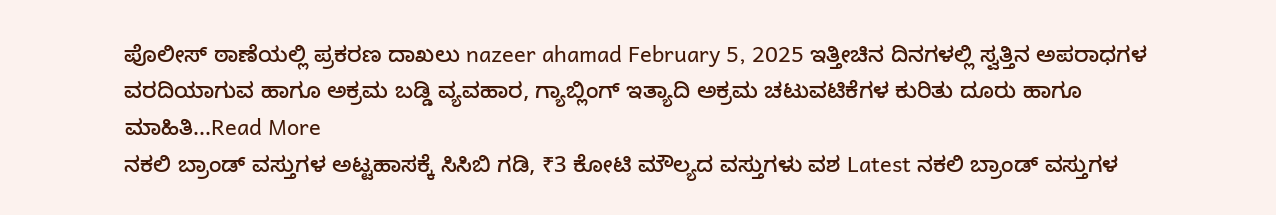ಪೊಲೀಸ್ ಠಾಣೆಯಲ್ಲಿ ಪ್ರಕರಣ ದಾಖಲು nazeer ahamad February 5, 2025 ಇತ್ತೀಚಿನ ದಿನಗಳಲ್ಲಿ ಸ್ವತ್ತಿನ ಅಪರಾಧಗಳ ವರದಿಯಾಗುವ ಹಾಗೂ ಅಕ್ರಮ ಬಡ್ಡಿ ವ್ಯವಹಾರ, ಗ್ಯಾಬ್ಲಿಂಗ್ ಇತ್ಯಾದಿ ಅಕ್ರಮ ಚಟುವಟಿಕೆಗಳ ಕುರಿತು ದೂರು ಹಾಗೂ ಮಾಹಿತಿ...Read More
ನಕಲಿ ಬ್ರಾಂಡ್ ವಸ್ತುಗಳ ಅಟ್ಟಹಾಸಕ್ಕೆ ಸಿಸಿಬಿ ಗಡಿ, ₹3 ಕೋಟಿ ಮೌಲ್ಯದ ವಸ್ತುಗಳು ವಶ Latest ನಕಲಿ ಬ್ರಾಂಡ್ ವಸ್ತುಗಳ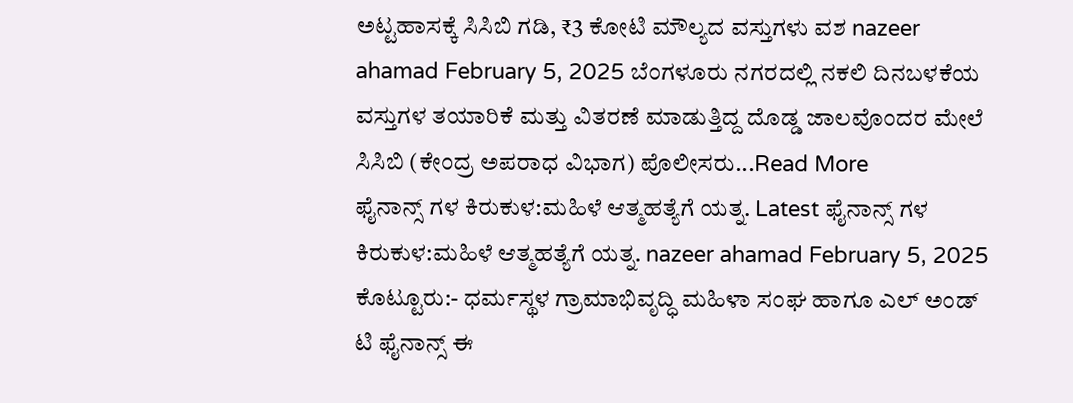ಅಟ್ಟಹಾಸಕ್ಕೆ ಸಿಸಿಬಿ ಗಡಿ, ₹3 ಕೋಟಿ ಮೌಲ್ಯದ ವಸ್ತುಗಳು ವಶ nazeer ahamad February 5, 2025 ಬೆಂಗಳೂರು ನಗರದಲ್ಲಿ ನಕಲಿ ದಿನಬಳಕೆಯ ವಸ್ತುಗಳ ತಯಾರಿಕೆ ಮತ್ತು ವಿತರಣೆ ಮಾಡುತ್ತಿದ್ದ ದೊಡ್ಡ ಜಾಲವೊಂದರ ಮೇಲೆ ಸಿಸಿಬಿ (ಕೇಂದ್ರ ಅಪರಾಧ ವಿಭಾಗ) ಪೊಲೀಸರು...Read More
ಫೈನಾನ್ಸ್ ಗಳ ಕಿರುಕುಳ:ಮಹಿಳೆ ಆತ್ಮಹತ್ಯೆಗೆ ಯತ್ನ. Latest ಫೈನಾನ್ಸ್ ಗಳ ಕಿರುಕುಳ:ಮಹಿಳೆ ಆತ್ಮಹತ್ಯೆಗೆ ಯತ್ನ. nazeer ahamad February 5, 2025 ಕೊಟ್ಟೂರು:- ಧರ್ಮಸ್ಥಳ ಗ್ರಾಮಾಭಿವೃದ್ಧಿ ಮಹಿಳಾ ಸಂಘ ಹಾಗೂ ಎಲ್ ಅಂಡ್ ಟಿ ಫೈನಾನ್ಸ್ ಈ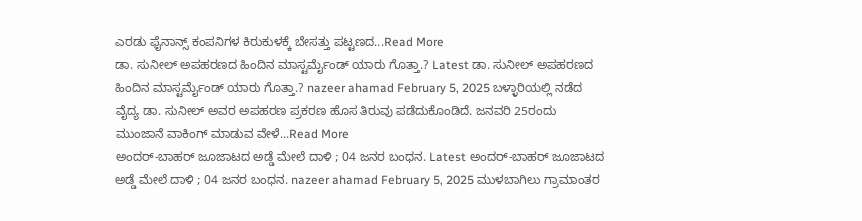ಎರಡು ಫೈನಾನ್ಸ್ ಕಂಪನಿಗಳ ಕಿರುಕುಳಕ್ಕೆ ಬೇಸತ್ತು ಪಟ್ಟಣದ...Read More
ಡಾ. ಸುನೀಲ್ ಅಪಹರಣದ ಹಿಂದಿನ ಮಾಸ್ಟರ್ಮೈಂಡ್ ಯಾರು ಗೊತ್ತಾ.? Latest ಡಾ. ಸುನೀಲ್ ಅಪಹರಣದ ಹಿಂದಿನ ಮಾಸ್ಟರ್ಮೈಂಡ್ ಯಾರು ಗೊತ್ತಾ.? nazeer ahamad February 5, 2025 ಬಳ್ಳಾರಿಯಲ್ಲಿ ನಡೆದ ವೈದ್ಯ ಡಾ. ಸುನೀಲ್ ಅವರ ಅಪಹರಣ ಪ್ರಕರಣ ಹೊಸ ತಿರುವು ಪಡೆದುಕೊಂಡಿದೆ. ಜನವರಿ 25ರಂದು ಮುಂಜಾನೆ ವಾಕಿಂಗ್ ಮಾಡುವ ವೇಳೆ...Read More
ಅಂದರ್-ಬಾಹರ್ ಜೂಜಾಟದ ಅಡ್ಡೆ ಮೇಲೆ ದಾಳಿ ; 04 ಜನರ ಬಂಧನ. Latest ಅಂದರ್-ಬಾಹರ್ ಜೂಜಾಟದ ಅಡ್ಡೆ ಮೇಲೆ ದಾಳಿ ; 04 ಜನರ ಬಂಧನ. nazeer ahamad February 5, 2025 ಮುಳಬಾಗಿಲು ಗ್ರಾಮಾಂತರ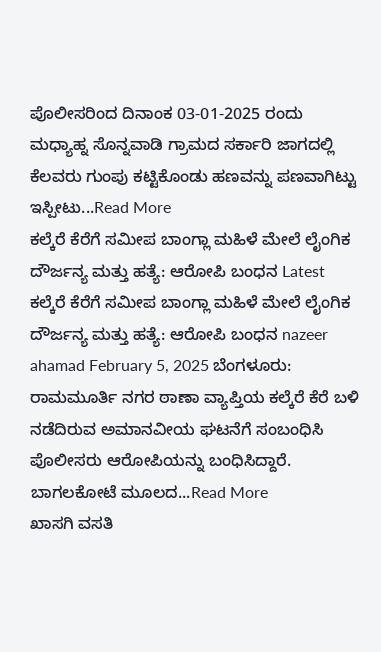ಪೊಲೀಸರಿಂದ ದಿನಾಂಕ 03-01-2025 ರಂದು ಮಧ್ಯಾಹ್ನ ಸೊನ್ನವಾಡಿ ಗ್ರಾಮದ ಸರ್ಕಾರಿ ಜಾಗದಲ್ಲಿ ಕೆಲವರು ಗುಂಪು ಕಟ್ಟಿಕೊಂಡು ಹಣವನ್ನು ಪಣವಾಗಿಟ್ಟು ಇಸ್ಪೀಟು...Read More
ಕಲ್ಕೆರೆ ಕೆರೆಗೆ ಸಮೀಪ ಬಾಂಗ್ಲಾ ಮಹಿಳೆ ಮೇಲೆ ಲೈಂಗಿಕ ದೌರ್ಜನ್ಯ ಮತ್ತು ಹತ್ಯೆ: ಆರೋಪಿ ಬಂಧನ Latest ಕಲ್ಕೆರೆ ಕೆರೆಗೆ ಸಮೀಪ ಬಾಂಗ್ಲಾ ಮಹಿಳೆ ಮೇಲೆ ಲೈಂಗಿಕ ದೌರ್ಜನ್ಯ ಮತ್ತು ಹತ್ಯೆ: ಆರೋಪಿ ಬಂಧನ nazeer ahamad February 5, 2025 ಬೆಂಗಳೂರು: ರಾಮಮೂರ್ತಿ ನಗರ ಠಾಣಾ ವ್ಯಾಪ್ತಿಯ ಕಲ್ಕೆರೆ ಕೆರೆ ಬಳಿ ನಡೆದಿರುವ ಅಮಾನವೀಯ ಘಟನೆಗೆ ಸಂಬಂಧಿಸಿ ಪೊಲೀಸರು ಆರೋಪಿಯನ್ನು ಬಂಧಿಸಿದ್ದಾರೆ. ಬಾಗಲಕೋಟೆ ಮೂಲದ...Read More
ಖಾಸಗಿ ವಸತಿ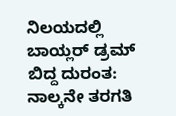ನಿಲಯದಲ್ಲಿ ಬಾಯ್ಲರ್ ಡ್ರಮ್ ಬಿದ್ದ ದುರಂತ: ನಾಲ್ಕನೇ ತರಗತಿ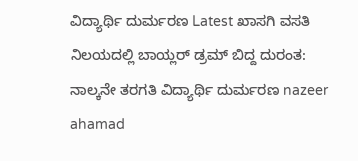ವಿದ್ಯಾರ್ಥಿ ದುರ್ಮರಣ Latest ಖಾಸಗಿ ವಸತಿ ನಿಲಯದಲ್ಲಿ ಬಾಯ್ಲರ್ ಡ್ರಮ್ ಬಿದ್ದ ದುರಂತ: ನಾಲ್ಕನೇ ತರಗತಿ ವಿದ್ಯಾರ್ಥಿ ದುರ್ಮರಣ nazeer ahamad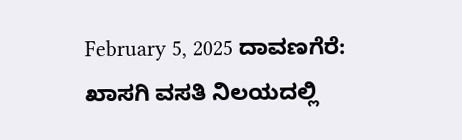February 5, 2025 ದಾವಣಗೆರೆ: ಖಾಸಗಿ ವಸತಿ ನಿಲಯದಲ್ಲಿ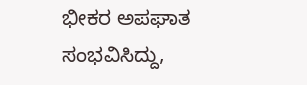ಭೀಕರ ಅಪಘಾತ ಸಂಭವಿಸಿದ್ದು,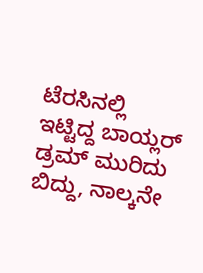ಟೆರಸಿನಲ್ಲಿ ಇಟ್ಟಿದ್ದ ಬಾಯ್ಲರ್ ಡ್ರಮ್ ಮುರಿದು ಬಿದ್ದು, ನಾಲ್ಕನೇ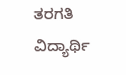ತರಗತಿ ವಿದ್ಯಾರ್ಥಿ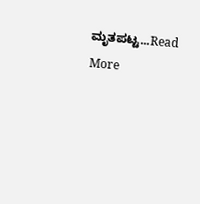ಮೃತಪಟ್ಟ...Read More